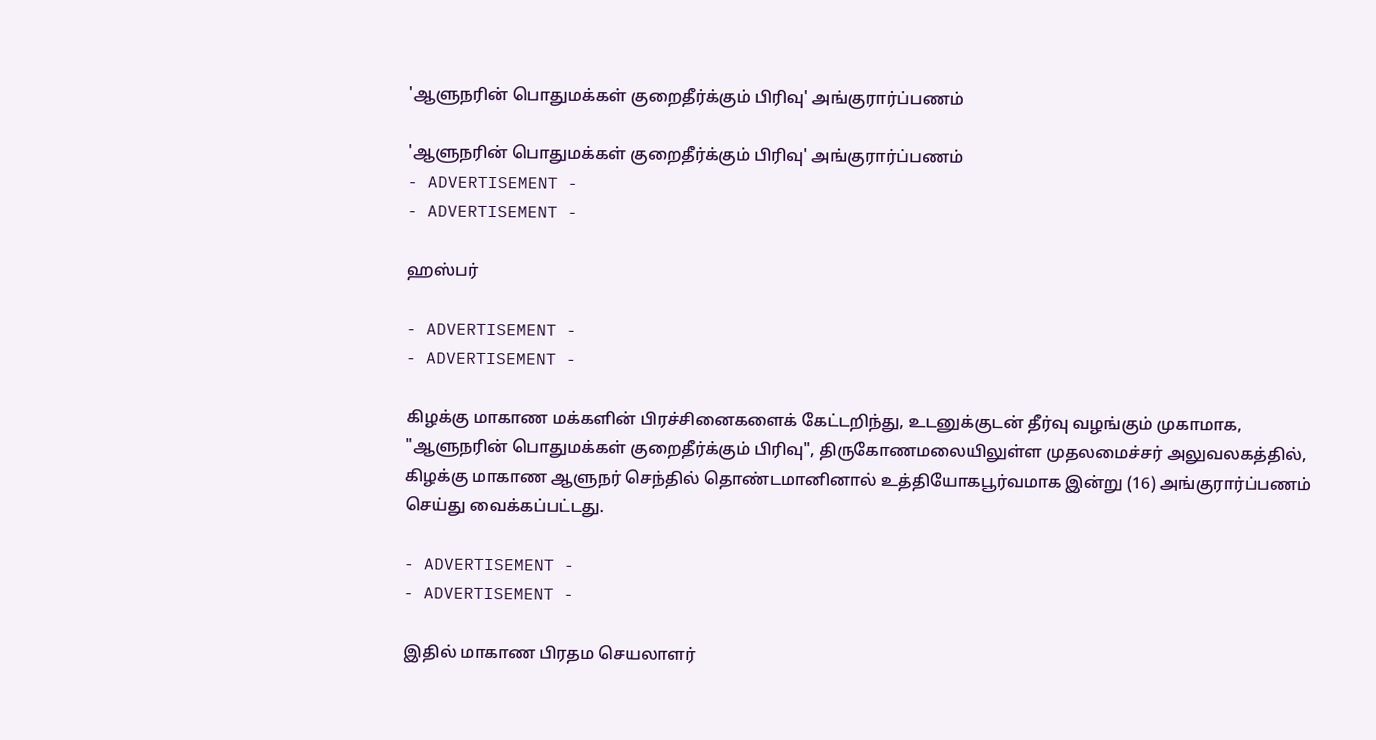'ஆளுநரின் பொதுமக்கள் குறைதீர்க்கும் பிரிவு' அங்குரார்ப்பணம்

'ஆளுநரின் பொதுமக்கள் குறைதீர்க்கும் பிரிவு' அங்குரார்ப்பணம்
- ADVERTISEMENT -
- ADVERTISEMENT -

ஹஸ்பர்

- ADVERTISEMENT -
- ADVERTISEMENT -

கிழக்கு மாகாண மக்களின் பிரச்சினைகளைக் கேட்டறிந்து, உடனுக்குடன் தீர்வு வழங்கும் முகாமாக, "ஆளுநரின் பொதுமக்கள் குறைதீர்க்கும் பிரிவு", திருகோணமலையிலுள்ள முதலமைச்சர் அலுவலகத்தில், கிழக்கு மாகாண ஆளுநர் செந்தில் தொண்டமானினால் உத்தியோகபூர்வமாக இன்று (16) அங்குரார்ப்பணம் செய்து வைக்கப்பட்டது.

- ADVERTISEMENT -
- ADVERTISEMENT -

இதில் மாகாண பிரதம செயலாளர்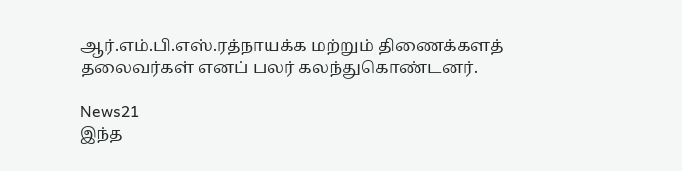ஆர்.எம்.பி.எஸ்.ரத்நாயக்க மற்றும் திணைக்களத் தலைவர்கள் எனப் பலர் கலந்துகொண்டனர்.

News21
இந்த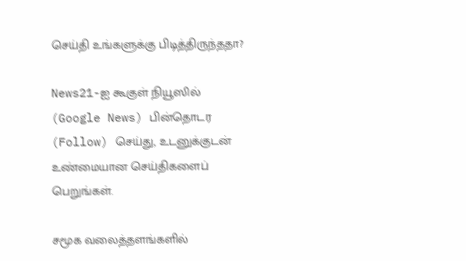செய்தி உங்களுக்கு பிடித்திருந்ததா?

News21-ஐ கூகுள் நியூஸில் (Google News) பின்தொடர (Follow) செய்து, உடனுக்குடன் உண்மையான செய்திகளைப் பெறுங்கள்.

சமூக வலைத்தளங்களில்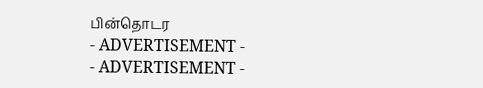பின்தொடர
- ADVERTISEMENT -
- ADVERTISEMENT -